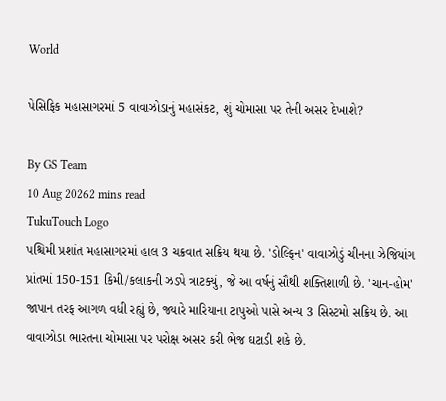World

પેસિફિક મહાસાગરમાં 5 વાવાઝોડાનું મહાસંકટ, શું ચોમાસા પર તેની અસર દેખાશે?

By GS Team
10 Aug 20262 mins read
TukuTouch Logo
પશ્ચિમી પ્રશાંત મહાસાગરમાં હાલ 3 ચક્રવાત સક્રિય થયા છે. 'ડોલ્ફિન' વાવાઝોડું ચીનના ઝેજિયાંગ પ્રાંતમાં 150-151 કિમી/કલાકની ઝડપે ત્રાટક્યું, જે આ વર્ષનું સૌથી શક્તિશાળી છે. 'ચાન-હોમ' જાપાન તરફ આગળ વધી રહ્યું છે, જ્યારે મારિયાના ટાપુઓ પાસે અન્ય 3 સિસ્ટમો સક્રિય છે. આ વાવાઝોડા ભારતના ચોમાસા પર પરોક્ષ અસર કરી ભેજ ઘટાડી શકે છે.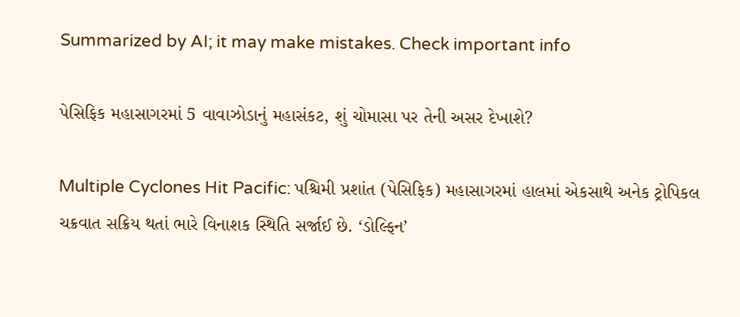Summarized by AI; it may make mistakes. Check important info

પેસિફિક મહાસાગરમાં 5 વાવાઝોડાનું મહાસંકટ, શું ચોમાસા પર તેની અસર દેખાશે?

Multiple Cyclones Hit Pacific: પશ્ચિમી પ્રશાંત (પેસિફિક) મહાસાગરમાં હાલમાં એકસાથે અનેક ટ્રોપિકલ ચક્રવાત સક્રિય થતાં ભારે વિનાશક સ્થિતિ સર્જાઈ છે. ‘ડોલ્ફિન’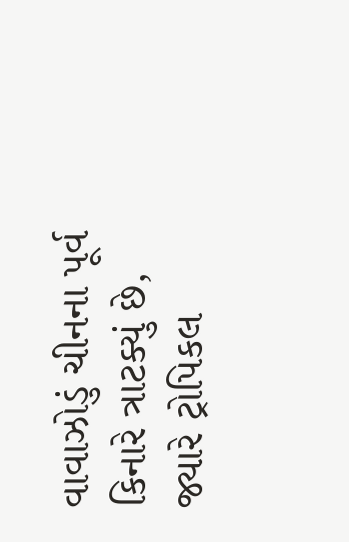વાવાઝોડું ચીનના પૂર્વ કિનારે ત્રાટક્યું છે, જ્યારે ટ્રોપિકલ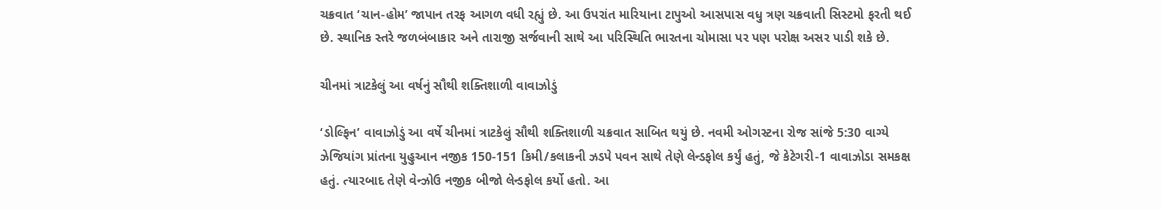ચક્રવાત ‘ચાન-હોમ’ જાપાન તરફ આગળ વધી રહ્યું છે. આ ઉપરાંત મારિયાના ટાપુઓ આસપાસ વધુ ત્રણ ચક્રવાતી સિસ્ટમો ફરતી થઈ છે. સ્થાનિક સ્તરે જળબંબાકાર અને તારાજી સર્જવાની સાથે આ પરિસ્થિતિ ભારતના ચોમાસા પર પણ પરોક્ષ અસર પાડી શકે છે.

ચીનમાં ત્રાટકેલું આ વર્ષનું સૌથી શક્તિશાળી વાવાઝોડું

‘ડોલ્ફિન’ વાવાઝોડું આ વર્ષે ચીનમાં ત્રાટકેલું સૌથી શક્તિશાળી ચક્રવાત સાબિત થયું છે. નવમી ઓગસ્ટના રોજ સાંજે 5:30 વાગ્યે ઝેજિયાંગ પ્રાંતના યુહુઆન નજીક 150-151 કિમી/કલાકની ઝડપે પવન સાથે તેણે લેન્ડફોલ કર્યું હતું, જે કેટેગરી-1 વાવાઝોડા સમકક્ષ હતું. ત્યારબાદ તેણે વેન્ઝોઉ નજીક બીજો લેન્ડફોલ કર્યો હતો. આ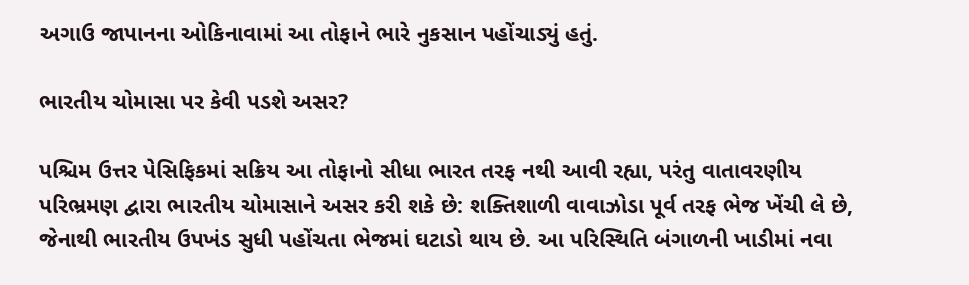અગાઉ જાપાનના ઓકિનાવામાં આ તોફાને ભારે નુકસાન પહોંચાડ્યું હતું.

ભારતીય ચોમાસા પર કેવી પડશે અસર?

પશ્ચિમ ઉત્તર પેસિફિકમાં સક્રિય આ તોફાનો સીધા ભારત તરફ નથી આવી રહ્યા, પરંતુ વાતાવરણીય પરિભ્રમણ દ્વારા ભારતીય ચોમાસાને અસર કરી શકે છે: શક્તિશાળી વાવાઝોડા પૂર્વ તરફ ભેજ ખેંચી લે છે, જેનાથી ભારતીય ઉપખંડ સુધી પહોંચતા ભેજમાં ઘટાડો થાય છે. આ પરિસ્થિતિ બંગાળની ખાડીમાં નવા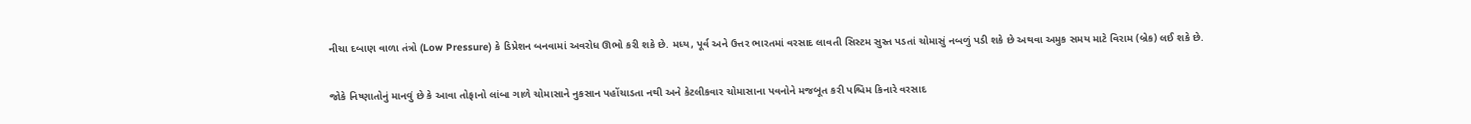નીચા દબાણ વાળા તંત્રો (Low Pressure) કે ડિપ્રેશન બનવામાં અવરોધ ઊભો કરી શકે છે. મધ્ય, પૂર્વ અને ઉત્તર ભારતમાં વરસાદ લાવતી સિસ્ટમ સુસ્ત પડતાં ચોમાસું નબળું પડી શકે છે અથવા અમુક સમય માટે વિરામ (બ્રેક) લઈ શકે છે.

જોકે નિષ્ણાતોનું માનવું છે કે આવા તોફાનો લાંબા ગાળે ચોમાસાને નુકસાન પહોંચાડતા નથી અને કેટલીકવાર ચોમાસાના પવનોને મજબૂત કરી પશ્ચિમ કિનારે વરસાદ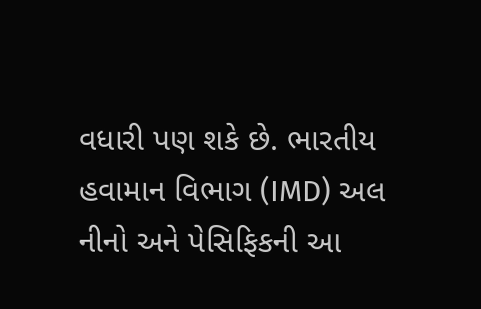વધારી પણ શકે છે. ભારતીય હવામાન વિભાગ (IMD) અલ નીનો અને પેસિફિકની આ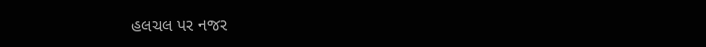હલચલ પર નજર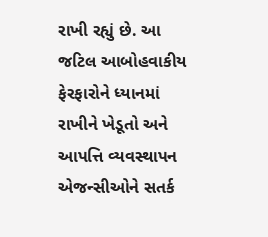રાખી રહ્યું છે. આ જટિલ આબોહવાકીય ફેરફારોને ધ્યાનમાં રાખીને ખેડૂતો અને આપત્તિ વ્યવસ્થાપન એજન્સીઓને સતર્ક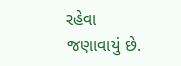રહેવા જણાવાયું છે.